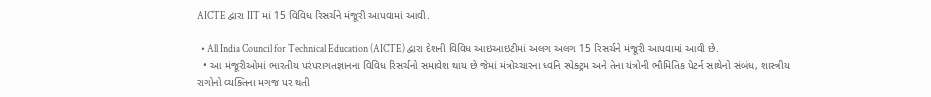AICTE દ્વારા IIT માં 15 વિવિધ રિસર્ચને મંજૂરી આપવામાં આવી.

  • All India Council for Technical Education (AICTE) દ્વારા દેશની વિવિધ આઇઆઇટીમાં અલગ અલગ 15 રિસર્ચને મંજૂરી આપવામાં આવી છે.
  • આ મંજૂરીઓમાં ભારતીય પરંપરાગતજ્ઞાનના વિવિધ રિસર્ચનો સમાવેશ થાય છે જેમાં મંત્રોચ્ચારના ધ્વનિ સ્પેક્ટ્રમ અને તેના યંત્રોની ભૌમિતિક પેટર્ન સાથેનો સંબંધ, શાસ્ત્રીય રાગોનો વ્યક્તિના મગજ પર થતી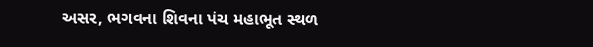અસર, ભગવના શિવના પંચ મહાભૂત સ્થળ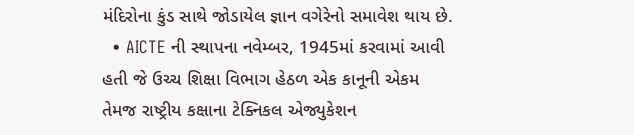મંદિરોના કુંડ સાથે જોડાયેલ જ્ઞાન વગેરેનો સમાવેશ થાય છે.
  • AICTE ની સ્થાપના નવેમ્બર, 1945માં કરવામાં આવી હતી જે ઉચ્ચ શિક્ષા વિભાગ હેઠળ એક કાનૂની એકમ તેમજ રાષ્ટ્રીય કક્ષાના ટેક્નિકલ એજ્યુકેશન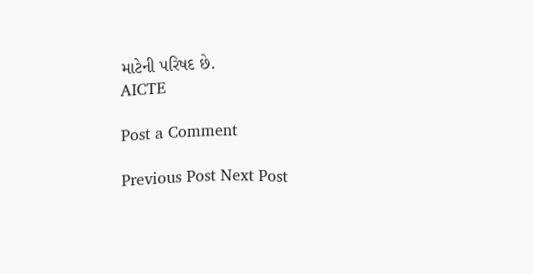માટેની પરિષદ છે.
AICTE

Post a Comment

Previous Post Next Post